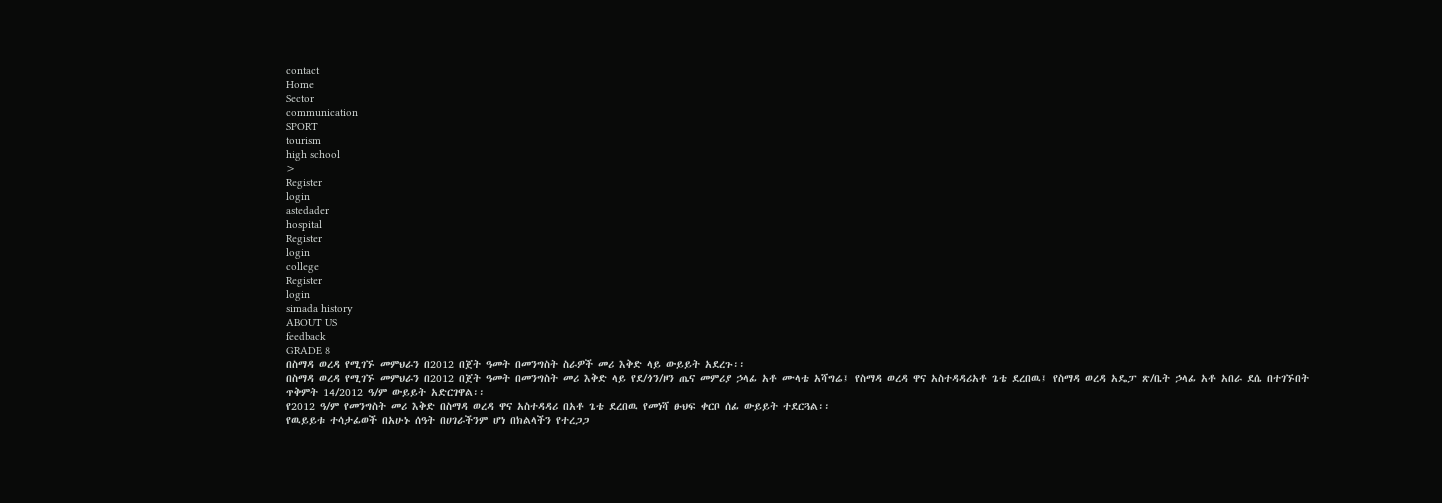contact
Home
Sector
communication
SPORT
tourism
high school
>
Register
login
astedader
hospital
Register
login
college
Register
login
simada history
ABOUT US
feedback
GRADE 8
በስማዳ ወረዳ የሚገኙ መምህራን በ2012 በጀት ዓመት በመንግስት ስራዎች መሪ እቅድ ላይ ውይይት አደረጉ፡፡
በስማዳ ወረዳ የሚገኙ መምህራን በ2012 በጀት ዓመት በመንግስት መሪ እቅድ ላይ የደ/ጎን/ዞን ጤና መምሪያ ኃላፊ አቶ ሙላቴ አሻግሬ፤ የስማዳ ወረዳ ዋና አስተዳዳሪአቶ ጌቴ ደረበዉ፤ የስማዳ ወረዳ አዴፓ ጽ/ቤት ኃላፊ አቶ አበራ ደሴ በተገኙበት ጥቅምት 14/2012 ዓ/ም ውይይት አድርገዋል፡፡
የ2012 ዓ/ም የመንግስት መሪ እቅድ በስማዳ ወረዳ ዋና አስተዳዳሪ በአቶ ጌቴ ደረበዉ የመነሻ ፁህፍ ቀርቦ ሰፊ ውይይት ተደርጓል፡፡
የዉይይቱ ተሳታፊወች በአሁኑ ሰዓት በሀገራችንም ሆነ በክልላችን የተረጋጋ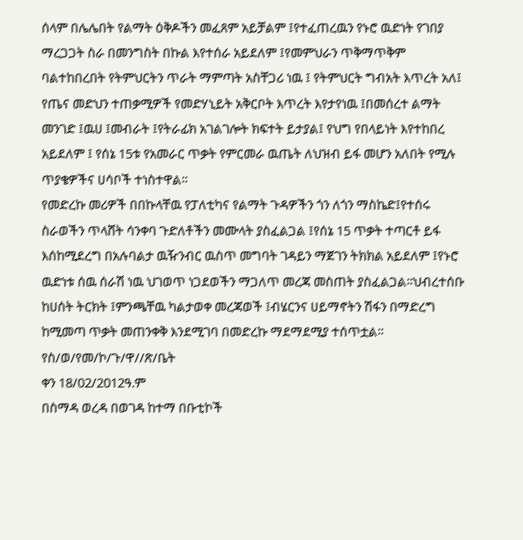ሰላም በሌሌበት የልማት ዕቅዶችን መፈጸም አይቻልም ፤የተፈጠረዉን የኑሮ ዉድነት የገበያ ማረጋጋት ስራ በመንግስት በኩል እየተሰራ አይደለም ፤የመምህራን ጥቅማጥቅም ባልተከበረበት የትምህርትን ጥራት ማምጣት አስቸጋሪ ነዉ ፤ የትምህርት ግብአት እጥረት አለ፤ የጤና መድህን ተጠቃሚዎች የመድሃኒይት አቅርቦት እጥረት እየታየነዉ ፤በመሰረተ ልማት መንገድ ፤ዉሀ ፤መብራት ፤የትራፊክ አገልገሎት ክፍተት ይታያል፤ የህግ የበላይነት እየተከበረ አይደለም ፤ የሰኔ 15ቱ የአመራር ጥቃት የምርመራ ዉጤት ለህዝብ ይፋ መሆን አለበት የሚሉ ጥያቄዎችና ሀሳቦች ተነስተዋል፡፡
የመድረኩ መሪዎች በበኩላቸዉ የፓለቲካና የልማት ጉዳዎችን ጎን ለጎን ማስኬድ፤የተሰሩ ስራወችን ጥላሸት ሳንቀባ ጉድለቶችን መሙላት ያስፈልጋል ፤የሰኔ 15 ጥቃት ተጣርቶ ይፋ እሰከሚደረግ በአሉባልታ ዉዥንብር ዉስጥ መግባት ገዳይን ማጀገን ትክክል አይደለም ፤የኑሮ ዉድነቱ ሰዉ ሰራሽ ነዉ ህገወጥ ነጋደወችን ማጋለጥ መረጃ መስጠት ያስፈልጋል፡፡ህብረተሰቡ ከሀሰት ትርክት ፤ምንጫቸዉ ካልታወቀ መረጃወች ፤ብሄርንና ሀይማኖትን ሽፋን በማድረግ ከሚመጣ ጥቃት መጠንቀቅ እንደሚገባ በመድረኩ ማደማደሚያ ተሰጥቷል፡፡
የስ/ወ/የመ/ኮ/ጉ/ዋ//ጽ/ቤት
ቀን 18/02/2012ዓ.ም
በስማዳ ወረዳ በወገዳ ከተማ በቡቲኮች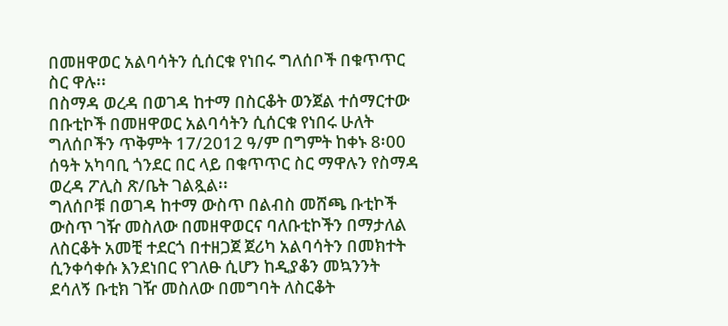በመዘዋወር አልባሳትን ሲሰርቁ የነበሩ ግለሰቦች በቁጥጥር ስር ዋሉ፡፡
በስማዳ ወረዳ በወገዳ ከተማ በስርቆት ወንጀል ተሰማርተው በቡቲኮች በመዘዋወር አልባሳትን ሲሰርቁ የነበሩ ሁለት ግለሰቦችን ጥቅምት 17/2012 ዓ/ም በግምት ከቀኑ 8፡00 ሰዓት አካባቢ ጎንደር በር ላይ በቁጥጥር ስር ማዋሉን የስማዳ ወረዳ ፖሊስ ጽ/ቤት ገልጿል፡፡
ግለሰቦቹ በወገዳ ከተማ ውስጥ በልብስ መሸጫ ቡቲኮች ውስጥ ገዥ መስለው በመዘዋወርና ባለቡቲኮችን በማታለል ለስርቆት አመቺ ተደርጎ በተዘጋጀ ጀሪካ አልባሳትን በመክተት ሲንቀሳቀሱ እንደነበር የገለፁ ሲሆን ከዲያቆን መኳንንት ደሳለኝ ቡቲክ ገዥ መስለው በመግባት ለስርቆት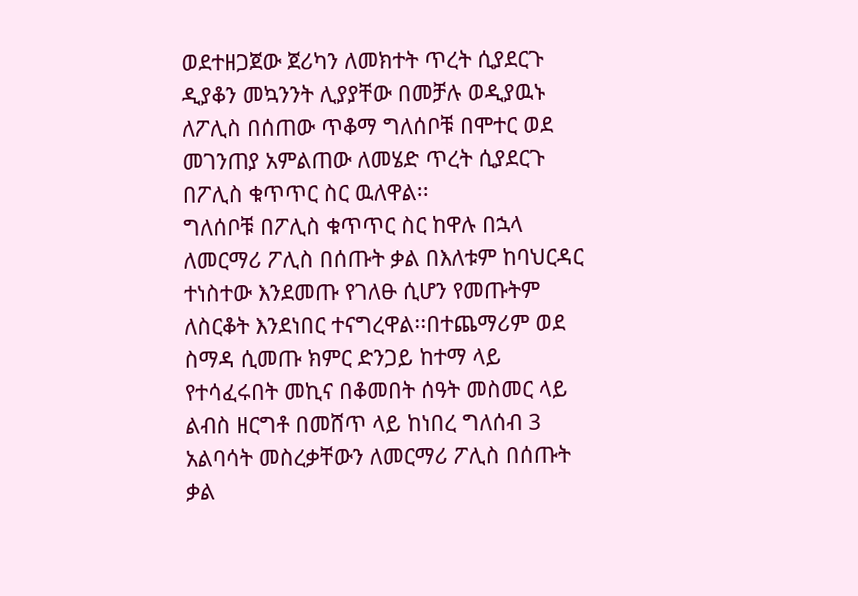ወደተዘጋጀው ጀሪካን ለመክተት ጥረት ሲያደርጉ ዲያቆን መኳንንት ሊያያቸው በመቻሉ ወዲያዉኑ ለፖሊስ በሰጠው ጥቆማ ግለሰቦቹ በሞተር ወደ መገንጠያ አምልጠው ለመሄድ ጥረት ሲያደርጉ በፖሊስ ቁጥጥር ስር ዉለዋል፡፡
ግለሰቦቹ በፖሊስ ቁጥጥር ስር ከዋሉ በኋላ ለመርማሪ ፖሊስ በሰጡት ቃል በእለቱም ከባህርዳር ተነስተው እንደመጡ የገለፁ ሲሆን የመጡትም ለስርቆት እንደነበር ተናግረዋል፡፡በተጨማሪም ወደ ስማዳ ሲመጡ ክምር ድንጋይ ከተማ ላይ የተሳፈሩበት መኪና በቆመበት ሰዓት መስመር ላይ ልብስ ዘርግቶ በመሸጥ ላይ ከነበረ ግለሰብ 3 አልባሳት መስረቃቸውን ለመርማሪ ፖሊስ በሰጡት ቃል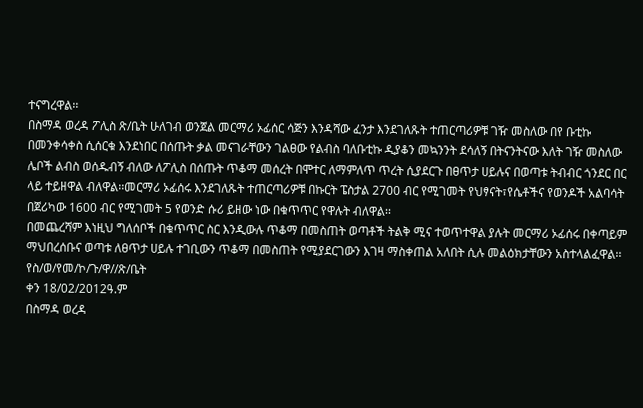ተናግረዋል፡፡
በስማዳ ወረዳ ፖሊስ ጽ/ቤት ሁለገብ ወንጀል መርማሪ ኦፊሰር ሳጅን እንዳሻው ፈንታ እንደገለጹት ተጠርጣሪዎቹ ገዥ መስለው በየ ቡቲኩ በመንቀሳቀስ ሲሰርቁ እንደነበር በሰጡት ቃል መናገራቸውን ገልፀው የልብስ ባለቡቲኩ ዲያቆን መኳንንት ደሳለኝ በትናንትናው እለት ገዥ መስለው ሌቦች ልብስ ወሰዱብኝ ብለው ለፖሊስ በሰጡት ጥቆማ መሰረት በሞተር ለማምለጥ ጥረት ሲያደርጉ በፀጥታ ሀይሉና በወጣቱ ትብብር ጎንደር በር ላይ ተይዘዋል ብለዋል፡፡መርማሪ ኦፊሰሩ እንደገለጹት ተጠርጣሪዎቹ በኩርት ፔስታል 2700 ብር የሚገመት የህፃናት፣የሴቶችና የወንዶች አልባሳት በጀሪካው 1600 ብር የሚገመት 5 የወንድ ሱሪ ይዘው ነው በቁጥጥር የዋሉት ብለዋል፡፡
በመጨረሻም እነዚህ ግለሰቦች በቁጥጥር ስር እንዲውሉ ጥቆማ በመስጠት ወጣቶች ትልቅ ሚና ተወጥተዋል ያሉት መርማሪ ኦፊሰሩ በቀጣይም ማህበረሰቡና ወጣቱ ለፀጥታ ሀይሉ ተገቢውን ጥቆማ በመስጠት የሚያደርገውን እገዛ ማስቀጠል አለበት ሲሉ መልዕክታቸውን አስተላልፈዋል፡፡
የስ/ወ/የመ/ኮ/ጉ/ዋ//ጽ/ቤት
ቀን 18/02/2012ዓ.ም
በስማዳ ወረዳ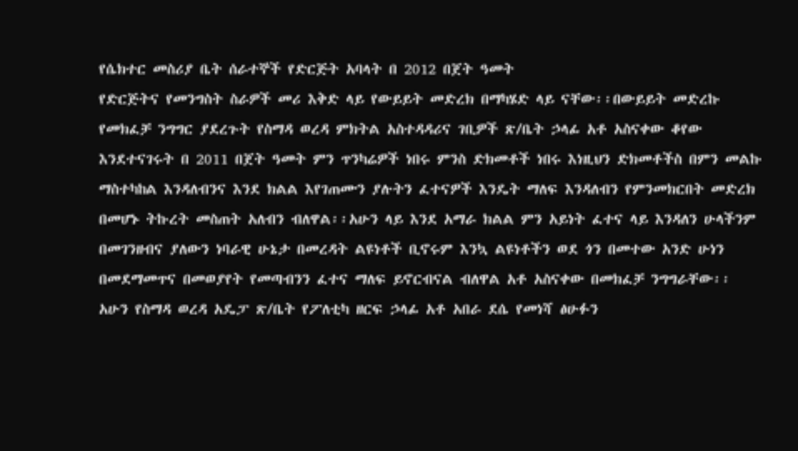የሴክተር መስሪያ ቤት ሰራተኞች የድርጅት አባላት በ 2012 በጀት ዓመት
የድርጅትና የመንግስት ስራዎች መሪ እቅድ ላይ የውይይት መድረክ በማካሄድ ላይ ናቸው፡፡በውይይት መድረኩ የመክፈቻ ንግግር ያደረጉት የስማዳ ወረዳ ምክትል አስተዳዳሪና ገቢዎች ጽ/ቤት ኃላፊ አቶ አስናቀው ቆየው እንደተናገሩት በ 2011 በጀት ዓመት ምን ጥንካሬዎች ነበሩ ምንስ ድክመቶች ነበሩ እነዚህን ድክመቶችስ በምን መልኩ ማስተካከል እንዳለብንና እንደ ክልል እየገጠሙን ያሉትን ፈተናዎች እንዴት ማለፍ እንዳለብን የምንመክርበት መድረክ በመሆኑ ትኩረት መስጠት አለብን ብለዋል፡፡አሁን ላይ እንደ አማራ ክልል ምን አይነት ፈተና ላይ እንዳለን ሁላችንም በመገንዘብና ያለውን ነባራዊ ሁኔታ በመረዳት ልዩነቶች ቢኖሩም እንኳ ልዩነቶችን ወደ ጎን በመተው አንድ ሁነን በመደማመጥና በመወያየት የመጣብንን ፈተና ማለፍ ይኖርብናል ብለዋል አቶ አስናቀው በመክፈቻ ንግግራቸው፡፡
አሁን የስማዳ ወረዳ አዴፓ ጽ/ቤት የፖለቲካ ዘርፍ ኃላፊ አቶ አበራ ደሴ የመነሻ ፅሁፉን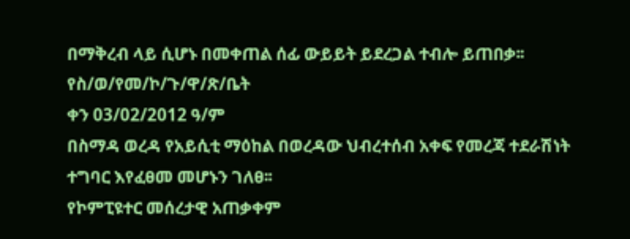በማቅረብ ላይ ሲሆኑ በመቀጠል ሰፊ ውይይት ይደረጋል ተብሎ ይጠበቃ፡፡
የስ/ወ/የመ/ኮ/ጉ/ዋ/ጽ/ቤት
ቀን 03/02/2012 ዓ/ም
በስማዳ ወረዳ የአይሲቲ ማዕከል በወረዳው ህብረተሰብ አቀፍ የመረጃ ተደራሽነት ተግባር እየፈፀመ መሆኑን ገለፀ፡፡
የኮምፒዩተር መሰረታዊ አጠቃቀም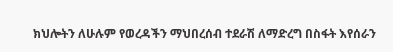ክህሎትን ለሁሉም የወረዳችን ማህበረሰብ ተደራሽ ለማድረግ በስፋት እየሰራን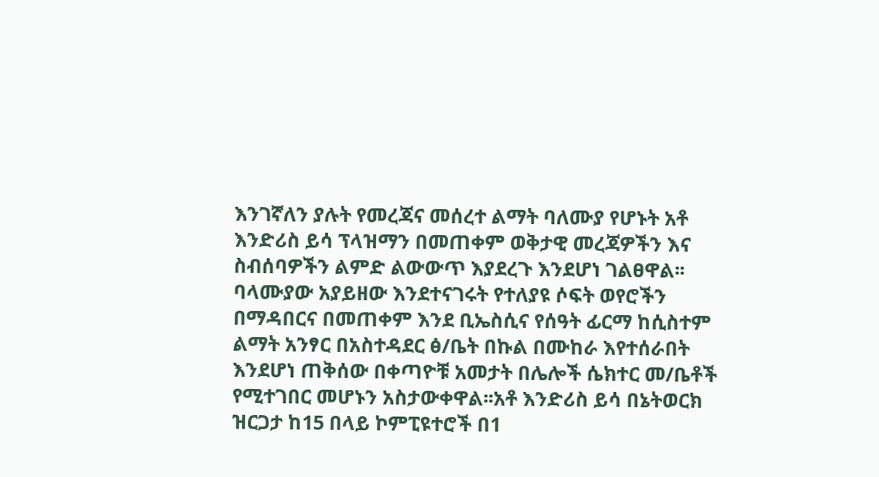እንገኛለን ያሉት የመረጃና መሰረተ ልማት ባለሙያ የሆኑት አቶ እንድሪስ ይሳ ፕላዝማን በመጠቀም ወቅታዊ መረጃዎችን እና ስብሰባዎችን ልምድ ልውውጥ እያደረጉ እንደሆነ ገልፀዋል፡፡ባላሙያው አያይዘው እንደተናገሩት የተለያዩ ሶፍት ወየሮችን በማዳበርና በመጠቀም እንደ ቢኤስሲና የሰዓት ፊርማ ከሲስተም ልማት አንፃር በአስተዳደር ፅ/ቤት በኩል በሙከራ እየተሰራበት እንደሆነ ጠቅሰው በቀጣዮቹ አመታት በሌሎች ሴክተር መ/ቤቶች የሚተገበር መሆኑን አስታውቀዋል፡፡አቶ እንድሪስ ይሳ በኔትወርክ ዝርጋታ ከ15 በላይ ኮምፒዩተሮች በ1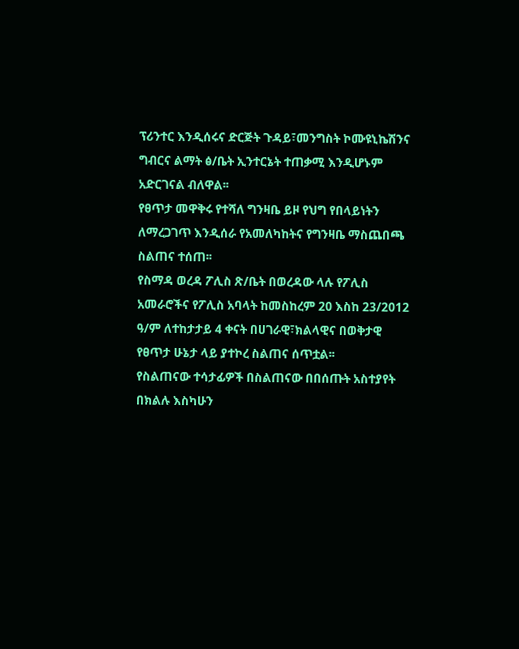ፕሪንተር እንዲሰሩና ድርጅት ጉዳይ፣መንግስት ኮሙዩኒኬሽንና ግብርና ልማት ፅ/ቤት ኢንተርኔት ተጠቃሚ እንዲሆኑም አድርገናል ብለዋል፡፡
የፀጥታ መዋቅሩ የተሻለ ግንዛቤ ይዞ የህግ የበላይነትን ለማረጋገጥ እንዲሰራ የአመለካከትና የግንዛቤ ማስጨበጫ ስልጠና ተሰጠ፡፡
የስማዳ ወረዳ ፖሊስ ጽ/ቤት በወረዳው ላሉ የፖሊስ አመራሮችና የፖሊስ አባላት ከመስከረም 20 እስከ 23/2012 ዓ/ም ለተከታታይ 4 ቀናት በሀገራዊ፣ክልላዊና በወቅታዊ የፀጥታ ሁኔታ ላይ ያተኮረ ስልጠና ሰጥቷል፡፡
የስልጠናው ተሳታፊዎች በስልጠናው በበሰጡት አስተያየት በክልሉ እስካሁን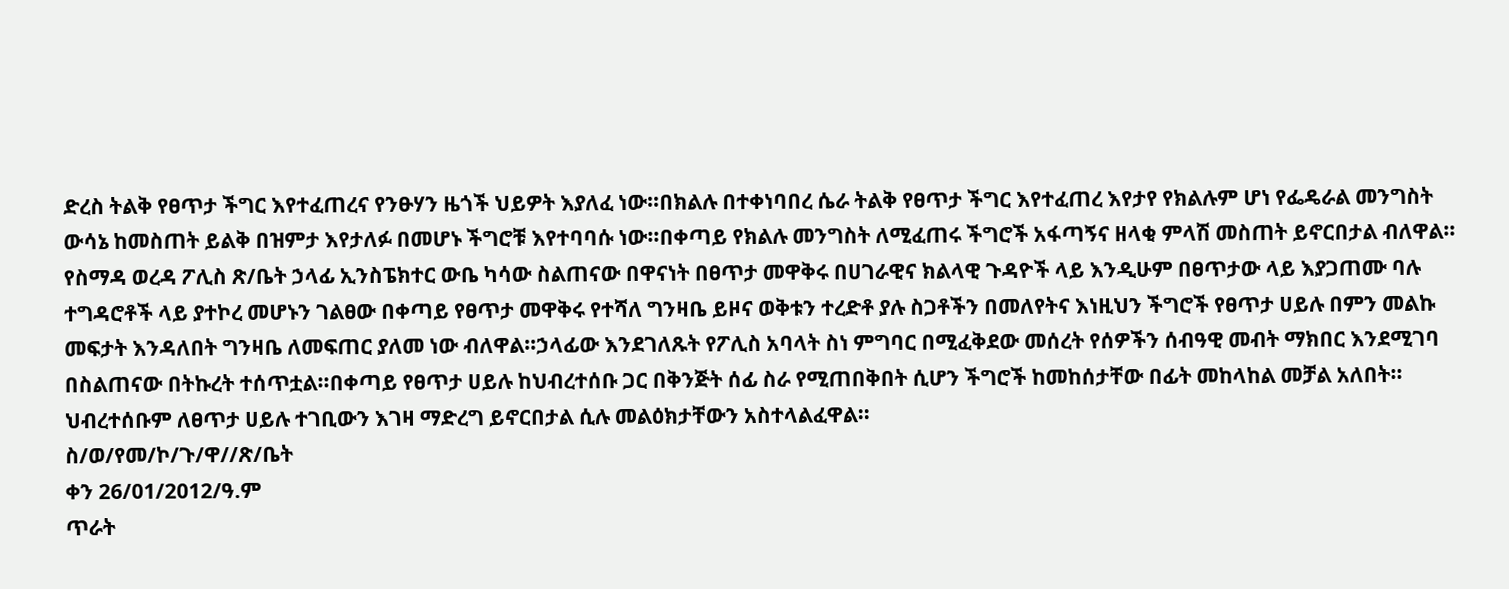ድረስ ትልቅ የፀጥታ ችግር እየተፈጠረና የንፁሃን ዜጎች ህይዎት እያለፈ ነው፡፡በክልሉ በተቀነባበረ ሴራ ትልቅ የፀጥታ ችግር እየተፈጠረ እየታየ የክልሉም ሆነ የፌዴራል መንግስት ውሳኔ ከመስጠት ይልቅ በዝምታ እየታለፉ በመሆኑ ችግሮቹ እየተባባሱ ነው፡፡በቀጣይ የክልሉ መንግስት ለሚፈጠሩ ችግሮች አፋጣኝና ዘላቂ ምላሽ መስጠት ይኖርበታል ብለዋል፡፡
የስማዳ ወረዳ ፖሊስ ጽ/ቤት ኃላፊ ኢንስፔክተር ውቤ ካሳው ስልጠናው በዋናነት በፀጥታ መዋቅሩ በሀገራዊና ክልላዊ ጉዳዮች ላይ እንዲሁም በፀጥታው ላይ እያጋጠሙ ባሉ ተግዳሮቶች ላይ ያተኮረ መሆኑን ገልፀው በቀጣይ የፀጥታ መዋቅሩ የተሻለ ግንዛቤ ይዞና ወቅቱን ተረድቶ ያሉ ስጋቶችን በመለየትና እነዚህን ችግሮች የፀጥታ ሀይሉ በምን መልኩ መፍታት እንዳለበት ግንዛቤ ለመፍጠር ያለመ ነው ብለዋል፡፡ኃላፊው እንደገለጹት የፖሊስ አባላት ስነ ምግባር በሚፈቅደው መሰረት የሰዎችን ሰብዓዊ መብት ማክበር እንደሚገባ በስልጠናው በትኩረት ተሰጥቷል፡፡በቀጣይ የፀጥታ ሀይሉ ከህብረተሰቡ ጋር በቅንጅት ሰፊ ስራ የሚጠበቅበት ሲሆን ችግሮች ከመከሰታቸው በፊት መከላከል መቻል አለበት፡፡ህብረተሰቡም ለፀጥታ ሀይሉ ተገቢውን እገዛ ማድረግ ይኖርበታል ሲሉ መልዕክታቸውን አስተላልፈዋል፡፡
ስ/ወ/የመ/ኮ/ጉ/ዋ//ጽ/ቤት
ቀን 26/01/2012/ዓ.ም
ጥራት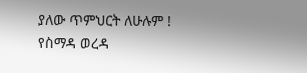ያለው ጥምህርት ለሁሉም !
የስማዳ ወረዳ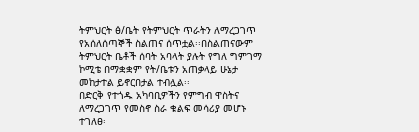ትምህርት ፅ/ቤት የትምህርት ጥራትን ለማረጋገጥ የአሰለሰጣኞች ስልጠና ሰጥቷል፡፡በስልጠናውም ትምህርት ቤቶች ሰባት አባላት ያሉት የግለ ግምገማ ኮሚቴ በማቋቋም የት/ቤቱን አጠቃላይ ሁኔታ መከታተል ይኖርበታል ተብሏል፡፡
በድርቅ የተጎዱ አካባቢዎችን የምግብ ዋስትና ለማረጋገጥ የመስኖ ስራ ቁልፍ መሳሪያ መሆኑ ተገለፀ፡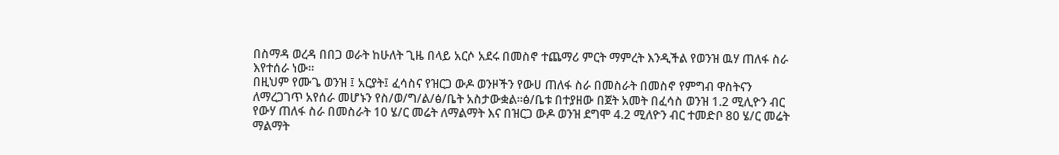በስማዳ ወረዳ በበጋ ወራት ከሁለት ጊዜ በላይ አርሶ አደሩ በመስኖ ተጨማሪ ምርት ማምረት እንዲችል የወንዝ ዉሃ ጠለፋ ስራ እየተሰራ ነው፡፡
በዚህም የሙጌ ወንዝ ፤ አርያት፤ ፈሳስና የዝርጋ ውዶ ወንዞችን የውሀ ጠለፋ ስራ በመስራት በመስኖ የምግብ ዋስትናን ለማረጋገጥ አየሰራ መሆኑን የስ/ወ/ግ/ል/ፅ/ቤት አስታውቋል፡፡ፅ/ቤቱ በተያዘው በጀት አመት በፈሳስ ወንዝ 1.2 ሚሊዮን ብር የውሃ ጠለፋ ስራ በመስራት 10 ሄ/ር መሬት ለማልማት እና በዝርጋ ውዶ ወንዝ ደግሞ 4.2 ሚለዮን ብር ተመድቦ 80 ሄ/ር መሬት ማልማት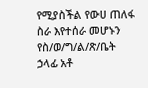የሚያስችል የውሀ ጠለፋ ስራ እየተሰራ መሆኑን የስ/ወ/ግ/ል/ጽ/ቤት ኃላፊ አቶ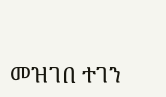መዝገበ ተገን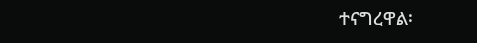ተናግረዋል፡